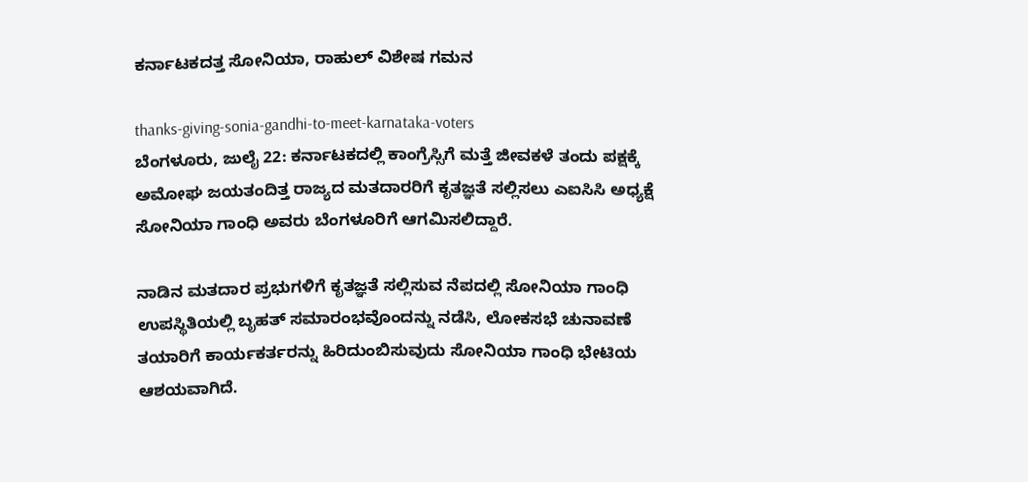ಕರ್ನಾಟಕದತ್ತ ಸೋನಿಯಾ, ರಾಹುಲ್ ವಿಶೇಷ ಗಮನ

thanks-giving-sonia-gandhi-to-meet-karnataka-voters
ಬೆಂಗಳೂರು, ಜುಲೈ 22: ಕರ್ನಾಟಕದಲ್ಲಿ ಕಾಂಗ್ರೆಸ್ಸಿಗೆ ಮತ್ತೆ ಜೀವಕಳೆ ತಂದು ಪಕ್ಷಕ್ಕೆ ಅಮೋಘ ಜಯತಂದಿತ್ತ ರಾಜ್ಯದ ಮತದಾರರಿಗೆ ಕೃತಜ್ಞತೆ ಸಲ್ಲಿಸಲು ಎಐಸಿಸಿ ಅಧ್ಯಕ್ಷೆ ಸೋನಿಯಾ ಗಾಂಧಿ ಅವರು ಬೆಂಗಳೂರಿಗೆ ಆಗಮಿಸಲಿದ್ದಾರೆ.

ನಾಡಿನ ಮತದಾರ ಪ್ರಭುಗಳಿಗೆ ಕೃತಜ್ಞತೆ ಸಲ್ಲಿಸುವ ನೆಪದಲ್ಲಿ ಸೋನಿಯಾ ಗಾಂಧಿ ಉಪಸ್ಥಿತಿಯಲ್ಲಿ ಬೃಹತ್ ಸಮಾರಂಭವೊಂದನ್ನು ನಡೆಸಿ, ಲೋಕಸಭೆ ಚುನಾವಣೆ ತಯಾರಿಗೆ ಕಾರ್ಯಕರ್ತರನ್ನು ಹಿರಿದುಂಬಿಸುವುದು ಸೋನಿಯಾ ಗಾಂಧಿ ಭೇಟಿಯ ಆಶಯವಾಗಿದೆ.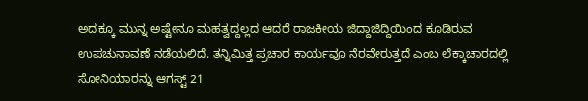ಅದಕ್ಕೂ ಮುನ್ನ ಅಷ್ಟೇನೂ ಮಹತ್ವದ್ದಲ್ಲದ ಆದರೆ ರಾಜಕೀಯ ಜಿದ್ದಾಜಿದ್ದಿಯಿಂದ ಕೂಡಿರುವ ಉಪಚುನಾವಣೆ ನಡೆಯಲಿದೆ. ತನ್ನಿಮಿತ್ತ ಪ್ರಚಾರ ಕಾರ್ಯವೂ ನೆರವೇರುತ್ತದೆ ಎಂಬ ಲೆಕ್ಕಾಚಾರದಲ್ಲಿ ಸೋನಿಯಾರನ್ನು ಆಗಸ್ಟ್ 21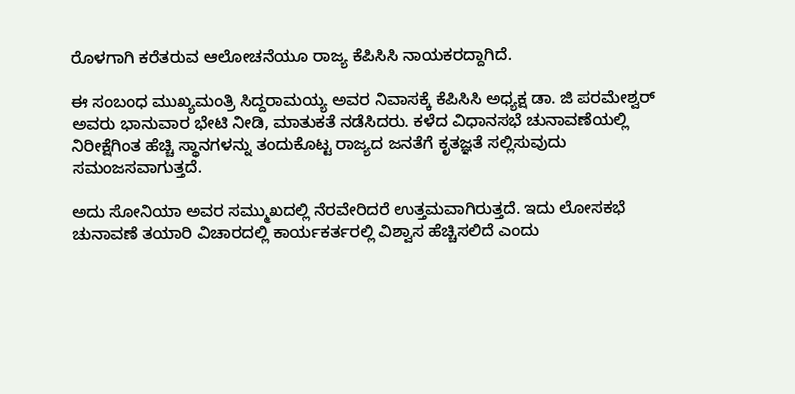ರೊಳಗಾಗಿ ಕರೆತರುವ ಆಲೋಚನೆಯೂ ರಾಜ್ಯ ಕೆಪಿಸಿಸಿ ನಾಯಕರದ್ದಾಗಿದೆ.

ಈ ಸಂಬಂಧ ಮುಖ್ಯಮಂತ್ರಿ ಸಿದ್ದರಾಮಯ್ಯ ಅವರ ನಿವಾಸಕ್ಕೆ ಕೆಪಿಸಿಸಿ ಅಧ್ಯಕ್ಷ ಡಾ. ಜಿ ಪರಮೇಶ್ವರ್ ಅವರು ಭಾನುವಾರ ಭೇಟಿ ನೀಡಿ, ಮಾತುಕತೆ ನಡೆಸಿದರು. ಕಳೆದ ವಿಧಾನಸಭೆ ಚುನಾವಣೆಯಲ್ಲಿ ನಿರೀಕ್ಷೆಗಿಂತ ಹೆಚ್ಚಿ ಸ್ಥಾನಗಳನ್ನು ತಂದುಕೊಟ್ಟ ರಾಜ್ಯದ ಜನತೆಗೆ ಕೃತಜ್ಞತೆ ಸಲ್ಲಿಸುವುದು ಸಮಂಜಸವಾಗುತ್ತದೆ.

ಅದು ಸೋನಿಯಾ ಅವರ ಸಮ್ಮುಖದಲ್ಲಿ ನೆರವೇರಿದರೆ ಉತ್ತಮವಾಗಿರುತ್ತದೆ. ಇದು ಲೋಸಕಭೆ ಚುನಾವಣೆ ತಯಾರಿ ವಿಚಾರದಲ್ಲಿ ಕಾರ್ಯಕರ್ತರಲ್ಲಿ ವಿಶ್ವಾಸ ಹೆಚ್ಚಿಸಲಿದೆ ಎಂದು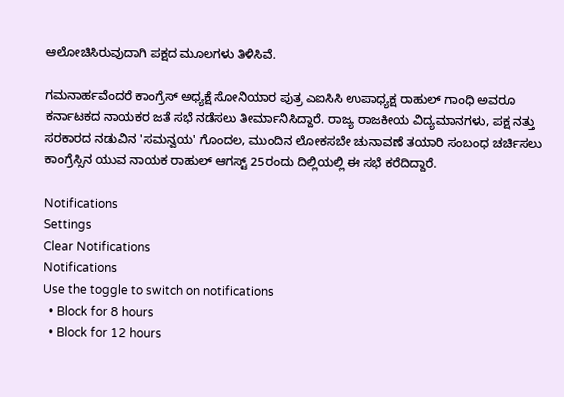ಆಲೋಚಿಸಿರುವುದಾಗಿ ಪಕ್ಷದ ಮೂಲಗಳು ತಿಳಿಸಿವೆ.

ಗಮನಾರ್ಹವೆಂದರೆ ಕಾಂಗ್ರೆಸ್ ಅಧ್ಯಕ್ಷೆ ಸೋನಿಯಾರ ಪುತ್ರ ಎಐಸಿಸಿ ಉಪಾಧ್ಯಕ್ಷ ರಾಹುಲ್ ಗಾಂಧಿ ಅವರೂ ಕರ್ನಾಟಕದ ನಾಯಕರ ಜತೆ ಸಭೆ ನಡೆಸಲು ತೀರ್ಮಾನಿಸಿದ್ದಾರೆ. ರಾಜ್ಯ ರಾಜಕೀಯ ವಿದ್ಯಮಾನಗಳು, ಪಕ್ಷ ನತ್ತು ಸರಕಾರದ ನಡುವಿನ 'ಸಮನ್ವಯ' ಗೊಂದಲ, ಮುಂದಿನ ಲೋಕಸಬೇ ಚುನಾವಣೆ ತಯಾರಿ ಸಂಬಂಧ ಚರ್ಚಿಸಲು ಕಾಂಗ್ರೆಸ್ಸಿನ ಯುವ ನಾಯಕ ರಾಹುಲ್ ಆಗಸ್ಟ್ 25ರಂದು ದಿಲ್ಲಿಯಲ್ಲಿ ಈ ಸಭೆ ಕರೆದಿದ್ದಾರೆ.

Notifications
Settings
Clear Notifications
Notifications
Use the toggle to switch on notifications
  • Block for 8 hours
  • Block for 12 hours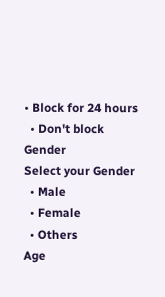• Block for 24 hours
  • Don't block
Gender
Select your Gender
  • Male
  • Female
  • Others
Age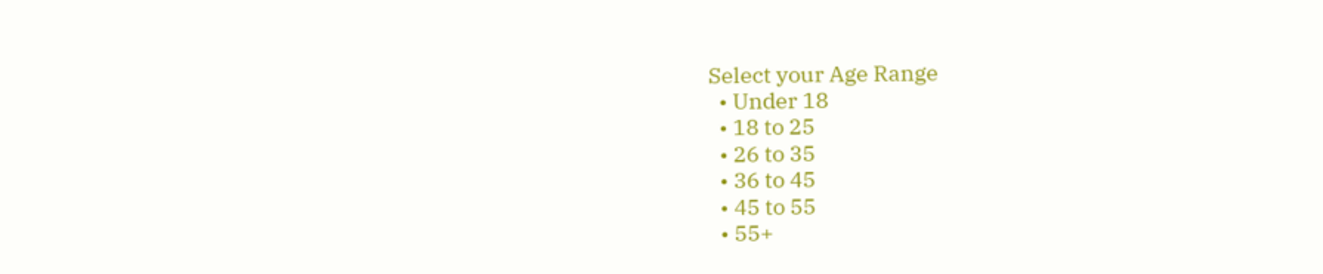Select your Age Range
  • Under 18
  • 18 to 25
  • 26 to 35
  • 36 to 45
  • 45 to 55
  • 55+